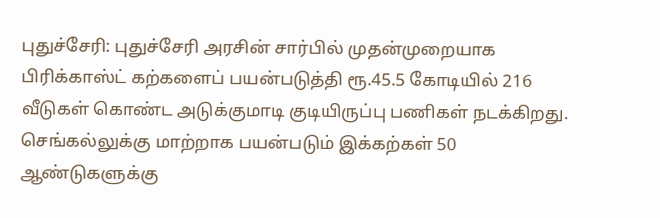புதுச்சேரி: புதுச்சேரி அரசின் சார்பில் முதன்முறையாக பிரிக்காஸ்ட் கற்களைப் பயன்படுத்தி ரூ.45.5 கோடியில் 216 வீடுகள் கொண்ட அடுக்குமாடி குடியிருப்பு பணிகள் நடக்கிறது. செங்கல்லுக்கு மாற்றாக பயன்படும் இக்கற்கள் 50 ஆண்டுகளுக்கு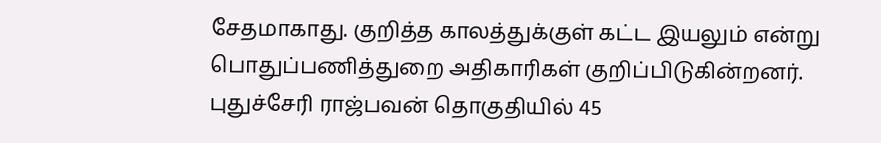சேதமாகாது. குறித்த காலத்துக்குள் கட்ட இயலும் என்று பொதுப்பணித்துறை அதிகாரிகள் குறிப்பிடுகின்றனர்.
புதுச்சேரி ராஜ்பவன் தொகுதியில் 45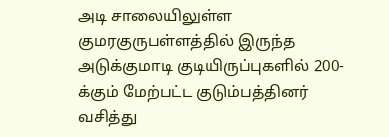அடி சாலையிலுள்ள குமரகுருபள்ளத்தில் இருந்த அடுக்குமாடி குடியிருப்புகளில் 200-க்கும் மேற்பட்ட குடும்பத்தினர் வசித்து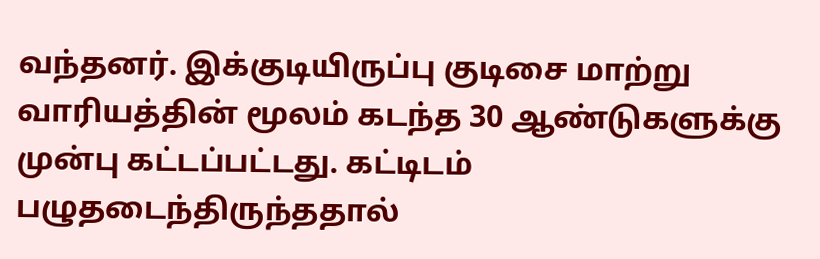வந்தனர். இக்குடியிருப்பு குடிசை மாற்று வாரியத்தின் மூலம் கடந்த 30 ஆண்டுகளுக்கு முன்பு கட்டப்பட்டது. கட்டிடம் பழுதடைந்திருந்ததால்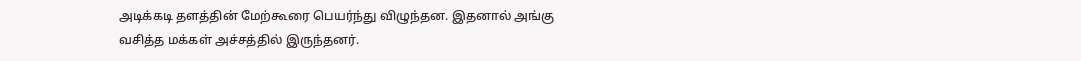அடிக்கடி தளத்தின் மேற்கூரை பெயர்ந்து விழுந்தன. இதனால் அங்கு வசித்த மக்கள் அச்சத்தில் இருந்தனர்.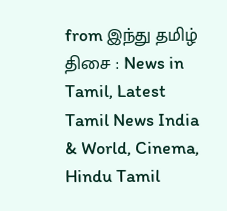from இந்து தமிழ் திசை : News in Tamil, Latest Tamil News India & World, Cinema, Hindu Tamil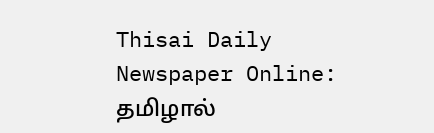Thisai Daily Newspaper Online: தமிழால்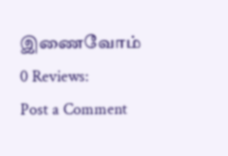இணைவோம்
0 Reviews:
Post a Comment